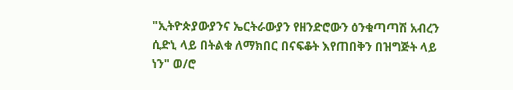"ኢትዮጵያውያንና ኤርትራውያን የዘንድሮውን ዕንቁጣጣሽ አብረን ሲድኒ ላይ በትልቁ ለማክበር በናፍቆት እየጠበቅን በዝግጅት ላይ ነን" ወ/ሮ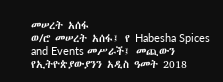መሠረት አሰፋ
ወ/ሮ መሠረት አሰፋ፤ የ Habesha Spices and Events መሥራች፤ መጪውን የኢትዮጵያውያንን አዲስ ዓመት 2018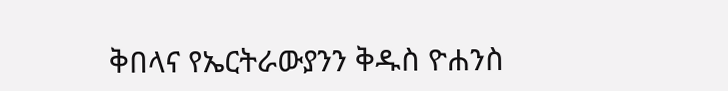ቅበላና የኤርትራውያንን ቅዱስ ዮሐንስ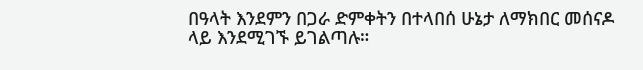በዓላት እንደምን በጋራ ድምቀትን በተላበሰ ሁኔታ ለማክበር መሰናዶ ላይ እንደሚገኙ ይገልጣሉ።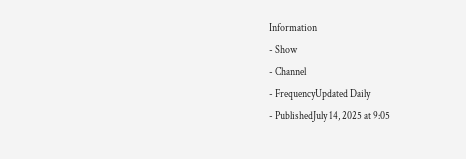Information
- Show
- Channel
- FrequencyUpdated Daily
- PublishedJuly 14, 2025 at 9:05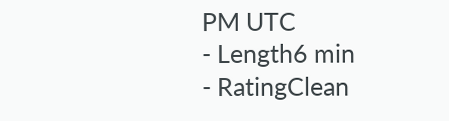PM UTC
- Length6 min
- RatingClean